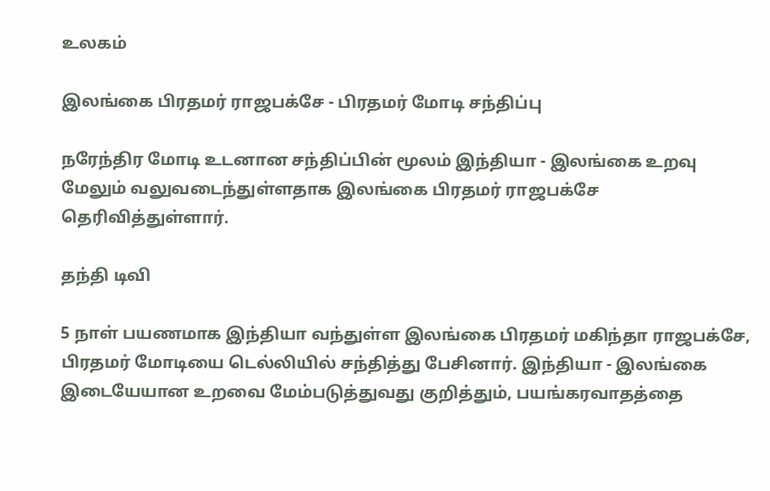உலகம்

இலங்கை பிரதமர் ராஜபக்சே - பிரதமர் மோடி சந்திப்பு

நரேந்திர மோடி உடனான சந்திப்பின் மூலம் இந்தியா - இலங்கை உறவு மேலும் வலுவடைந்துள்ளதாக இலங்கை பிரதமர் ராஜபக்சே தெரிவித்துள்ளார்.

தந்தி டிவி

5 நாள் பயணமாக இந்தியா வந்துள்ள இலங்கை பிரதமர் மகிந்தா ராஜபக்சே, பிரதமர் மோடியை டெல்லியில் சந்தித்து பேசினார். இந்தியா - இலங்கை இடையேயான உறவை மேம்படுத்துவது குறித்தும், பயங்கரவாதத்தை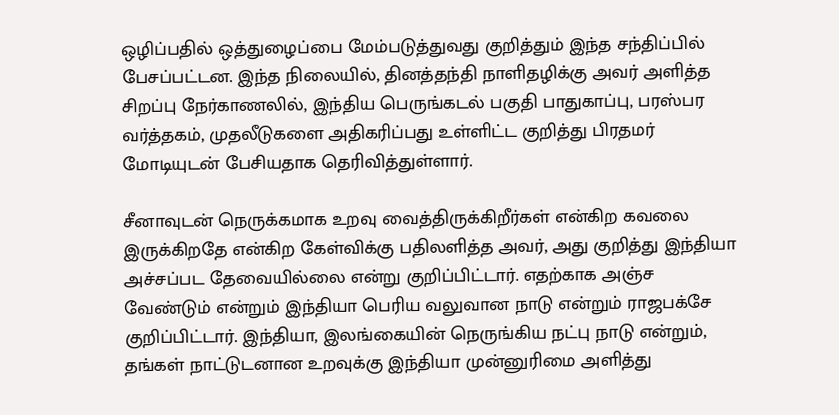ஒழிப்பதில் ஒத்துழைப்பை மேம்படுத்துவது குறித்தும் இந்த சந்திப்பில் பேசப்பட்டன. இந்த நிலையில், தினத்தந்தி நாளிதழிக்கு அவர் அளித்த சிறப்பு நேர்காணலில், இந்திய பெருங்கடல் பகுதி பாதுகாப்பு, பரஸ்பர வர்த்தகம், முதலீடுகளை அதிகரிப்பது உள்ளிட்ட குறித்து பிரதமர் மோடியுடன் பேசியதாக தெரிவித்துள்ளார்.

சீனாவுடன் நெருக்கமாக உறவு வைத்திருக்கிறீர்கள் என்கிற கவலை இருக்கிறதே என்கிற கேள்விக்கு பதிலளித்த அவர், அது குறித்து இந்தியா அச்சப்பட தேவையில்லை என்று குறிப்பிட்டார். எதற்காக அஞ்ச வேண்டும் என்றும் இந்தியா பெரிய வலுவான நாடு என்றும் ராஜபக்சே குறிப்பிட்டார். இந்தியா, இலங்கையின் நெருங்கிய நட்பு நாடு என்றும், தங்கள் நாட்டுடனான உறவுக்கு இந்தியா முன்னுரிமை அளித்து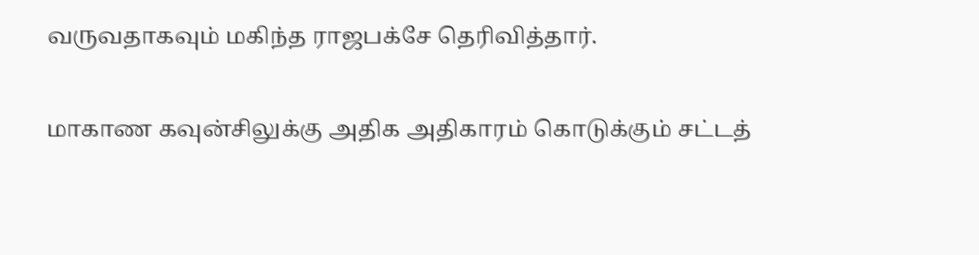வருவதாகவும் மகிந்த ராஜபக்சே தெரிவித்தார்.

மாகாண கவுன்சிலுக்கு அதிக அதிகாரம் கொடுக்கும் சட்டத்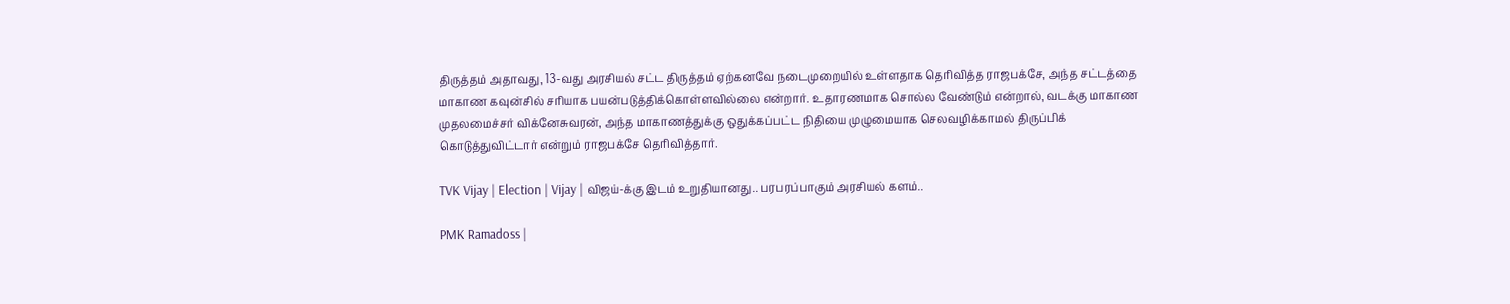திருத்தம் அதாவது, 13-வது அரசியல் சட்ட திருத்தம் ஏற்கனவே நடைமுறையில் உள்ளதாக தெரிவித்த ராஜபக்சே, அந்த சட்டத்தை மாகாண கவுன்சில் சரியாக பயன்படுத்திக்கொள்ளவில்லை என்றார். உதாரணமாக சொல்ல வேண்டும் என்றால், வடக்கு மாகாண முதலமைச்சர் விக்னேசுவரன், அந்த மாகாணத்துக்கு ஒதுக்கப்பட்ட நிதியை முழுமையாக செலவழிக்காமல் திருப்பிக் கொடுத்துவிட்டார் என்றும் ராஜபக்சே தெரிவித்தார்.

TVK Vijay | Election | Vijay | விஜய்-க்கு இடம் உறுதியானது.. பரபரப்பாகும் அரசியல் களம்..

PMK Ramadoss |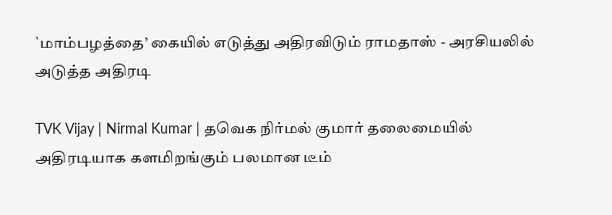`மாம்பழத்தை’ கையில் எடுத்து அதிரவிடும் ராமதாஸ் - அரசியலில் அடுத்த அதிரடி

TVK Vijay | Nirmal Kumar | தவெக நிர்மல் குமார் தலைமையில் அதிரடியாக களமிறங்கும் பலமான டீம்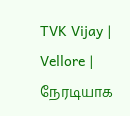TVK Vijay | Vellore | நேரடியாக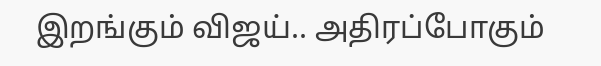இறங்கும் விஜய்.. அதிரப்போகும்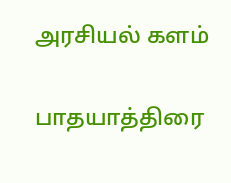அரசியல் களம்

பாதயாத்திரை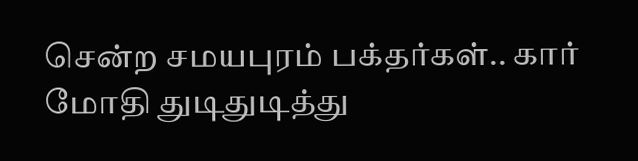சென்ற சமயபுரம் பக்தர்கள்.. கார் மோதி துடிதுடித்து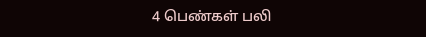4 பெண்கள் பலி